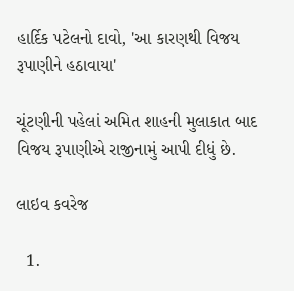હાર્દિક પટેલનો દાવો, 'આ કારણથી વિજય રૂપાણીને હઠાવાયા'

ચૂંટણીની પહેલાં અમિત શાહની મુલાકાત બાદ વિજય રૂપાણીએ રાજીનામું આપી દીધું છે.

લાઇવ કવરેજ

  1.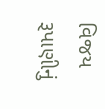વિજય રૂપાણીનું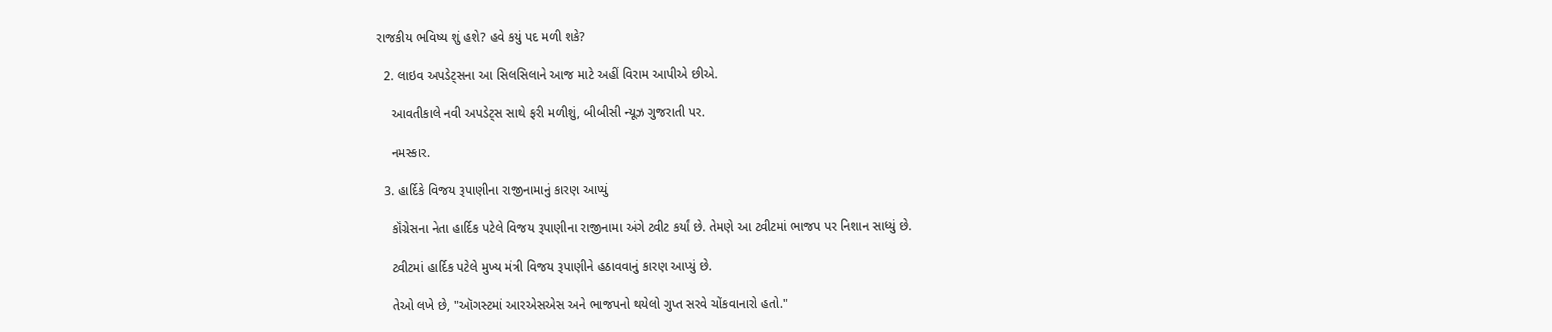રાજકીય ભવિષ્ય શું હશે? હવે કયું પદ મળી શકે?

  2. લાઇવ અપડેટ્સના આ સિલસિલાને આજ માટે અહીં વિરામ આપીએ છીએ.

    આવતીકાલે નવી અપડેટ્સ સાથે ફરી મળીશું, બીબીસી ન્યૂઝ ગુજરાતી પર.

    નમસ્કાર.

  3. હાર્દિકે વિજય રૂપાણીના રાજીનામાનું કારણ આપ્યું

    કૉંગ્રેસના નેતા હાર્દિક પટેલે વિજય રૂપાણીના રાજીનામા અંગે ટ્વીટ કર્યાં છે. તેમણે આ ટ્વીટમાં ભાજપ પર નિશાન સાધ્યું છે.

    ટ્વીટમાં હાર્દિક પટેલે મુખ્ય મંત્રી વિજય રૂપાણીને હઠાવવાનું કારણ આપ્યું છે.

    તેઓ લખે છે, "ઑગસ્ટમાં આરએસએસ અને ભાજપનો થયેલો ગુપ્ત સરવે ચોંકવાનારો હતો."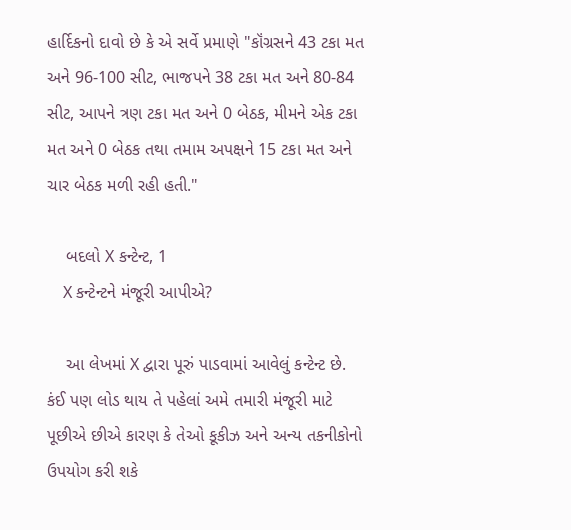હાર્દિકનો દાવો છે કે એ સર્વે પ્રમાણે "કૉંગ્રસને 43 ટકા મત અને 96-100 સીટ, ભાજપને 38 ટકા મત અને 80-84 સીટ, આપને ત્રણ ટકા મત અને 0 બેઠક, મીમને એક ટકા મત અને 0 બેઠક તથા તમામ અપક્ષને 15 ટકા મત અને ચાર બેઠક મળી રહી હતી."

    બદલો X કન્ટેન્ટ, 1
    X કન્ટેન્ટને મંજૂરી આપીએ?

    આ લેખમાં X દ્વારા પૂરું પાડવામાં આવેલું કન્ટેન્ટ છે. કંઈ પણ લોડ થાય તે પહેલાં અમે તમારી મંજૂરી માટે પૂછીએ છીએ કારણ કે તેઓ કૂકીઝ અને અન્ય તકનીકોનો ઉપયોગ કરી શકે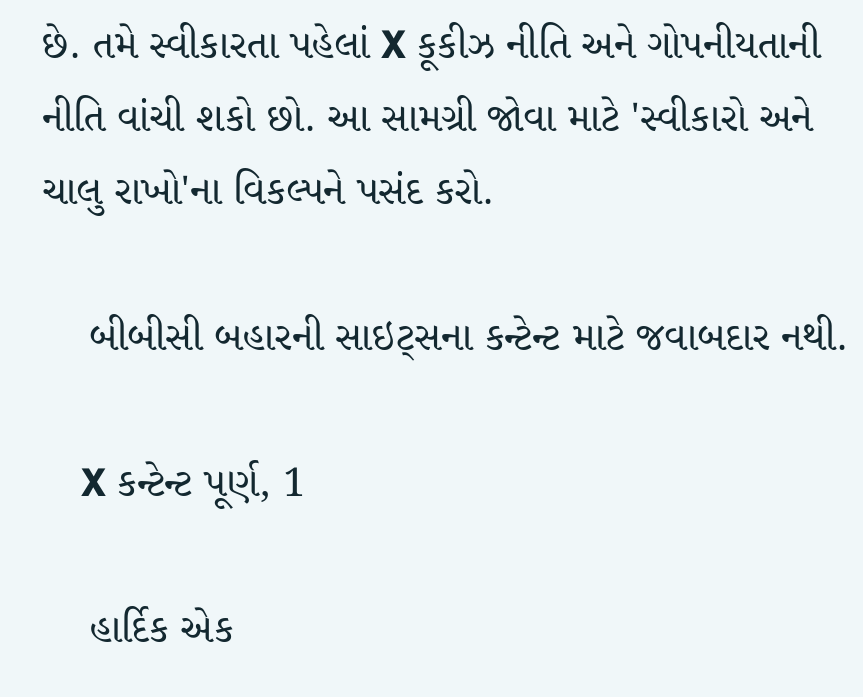છે. તમે સ્વીકારતા પહેલાં X કૂકીઝ નીતિ અને ગોપનીયતાની નીતિ વાંચી શકો છો. આ સામગ્રી જોવા માટે 'સ્વીકારો અને ચાલુ રાખો'ના વિકલ્પને પસંદ કરો.

    બીબીસી બહારની સાઇટ્સના કન્ટેન્ટ માટે જવાબદાર નથી.

    X કન્ટેન્ટ પૂર્ણ, 1

    હાર્દિક એક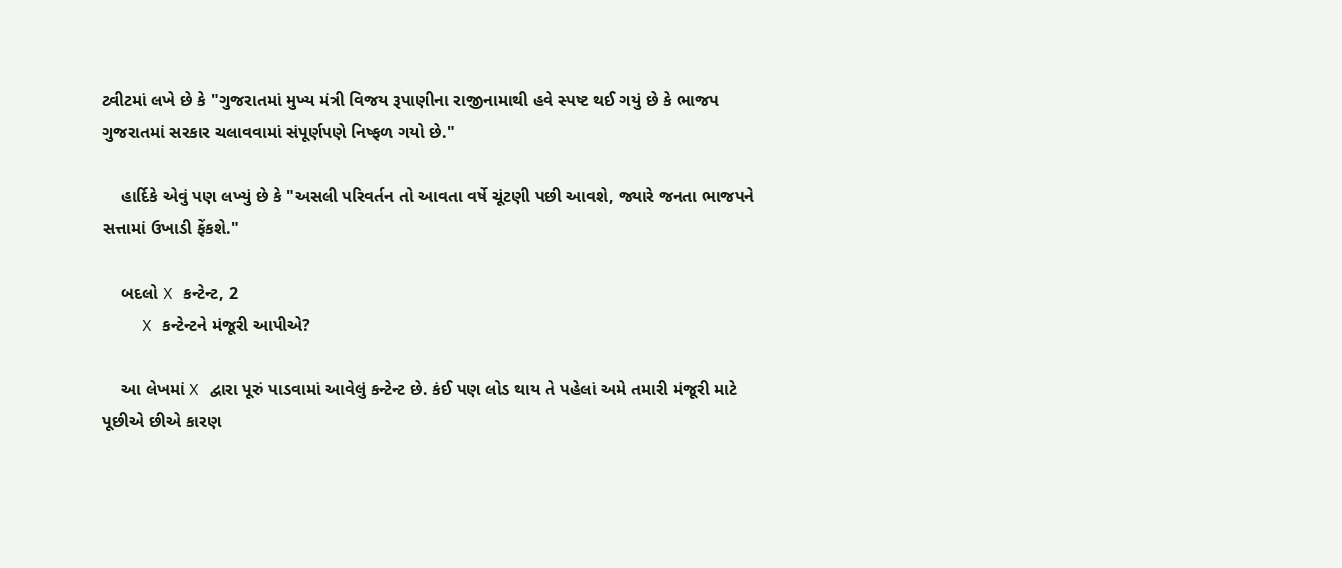ટ્વીટમાં લખે છે કે "ગુજરાતમાં મુખ્ય મંત્રી વિજય રૂપાણીના રાજીનામાથી હવે સ્પષ્ટ થઈ ગયું છે કે ભાજપ ગુજરાતમાં સરકાર ચલાવવામાં સંપૂર્ણપણે નિષ્ફળ ગયો છે."

    હાર્દિકે એવું પણ લખ્યું છે કે "અસલી પરિવર્તન તો આવતા વર્ષે ચૂંટણી પછી આવશે, જ્યારે જનતા ભાજપને સત્તામાં ઉખાડી ફેંકશે."

    બદલો X કન્ટેન્ટ, 2
    X કન્ટેન્ટને મંજૂરી આપીએ?

    આ લેખમાં X દ્વારા પૂરું પાડવામાં આવેલું કન્ટેન્ટ છે. કંઈ પણ લોડ થાય તે પહેલાં અમે તમારી મંજૂરી માટે પૂછીએ છીએ કારણ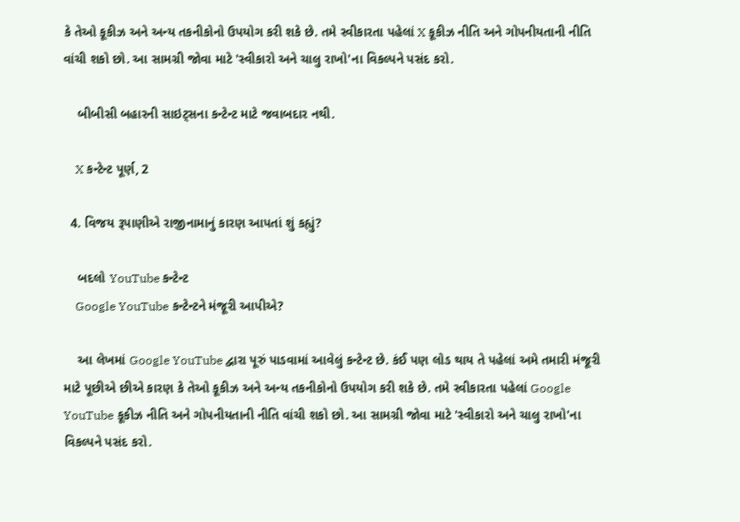કે તેઓ કૂકીઝ અને અન્ય તકનીકોનો ઉપયોગ કરી શકે છે. તમે સ્વીકારતા પહેલાં X કૂકીઝ નીતિ અને ગોપનીયતાની નીતિ વાંચી શકો છો. આ સામગ્રી જોવા માટે 'સ્વીકારો અને ચાલુ રાખો'ના વિકલ્પને પસંદ કરો.

    બીબીસી બહારની સાઇટ્સના કન્ટેન્ટ માટે જવાબદાર નથી.

    X કન્ટેન્ટ પૂર્ણ, 2

  4. વિજય રૂપાણીએ રાજીનામાનું કારણ આપતાં શું કહ્યું?

    બદલો YouTube કન્ટેન્ટ
    Google YouTube કન્ટેન્ટને મંજૂરી આપીએ?

    આ લેખમાં Google YouTube દ્વારા પૂરું પાડવામાં આવેલું કન્ટેન્ટ છે. કંઈ પણ લોડ થાય તે પહેલાં અમે તમારી મંજૂરી માટે પૂછીએ છીએ કારણ કે તેઓ કૂકીઝ અને અન્ય તકનીકોનો ઉપયોગ કરી શકે છે. તમે સ્વીકારતા પહેલાં Google YouTube કૂકીઝ નીતિ અને ગોપનીયતાની નીતિ વાંચી શકો છો. આ સામગ્રી જોવા માટે 'સ્વીકારો અને ચાલુ રાખો'ના વિકલ્પને પસંદ કરો.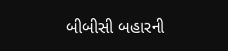બીબીસી બહારની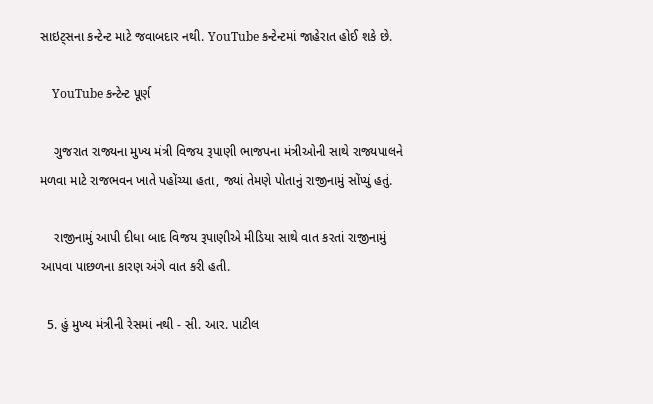સાઇટ્સના કન્ટેન્ટ માટે જવાબદાર નથી. YouTube કન્ટેન્ટમાં જાહેરાત હોઈ શકે છે.

    YouTube કન્ટેન્ટ પૂર્ણ

    ગુજરાત રાજ્યના મુખ્ય મંત્રી વિજય રૂપાણી ભાજપના મંત્રીઓની સાથે રાજ્યપાલને મળવા માટે રાજભવન ખાતે પહોંચ્યા હતા, જ્યાં તેમણે પોતાનું રાજીનામું સોંપ્યું હતું.

    રાજીનામું આપી દીધા બાદ વિજય રૂપાણીએ મીડિયા સાથે વાત કરતાં રાજીનામું આપવા પાછળના કારણ અંગે વાત કરી હતી.

  5. હું મુખ્ય મંત્રીની રેસમાં નથી - સી. આર. પાટીલ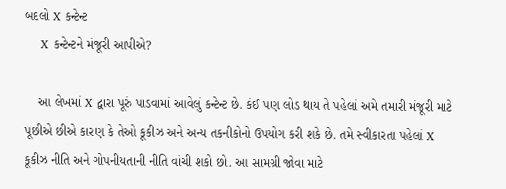બદલો X કન્ટેન્ટ
    X કન્ટેન્ટને મંજૂરી આપીએ?

    આ લેખમાં X દ્વારા પૂરું પાડવામાં આવેલું કન્ટેન્ટ છે. કંઈ પણ લોડ થાય તે પહેલાં અમે તમારી મંજૂરી માટે પૂછીએ છીએ કારણ કે તેઓ કૂકીઝ અને અન્ય તકનીકોનો ઉપયોગ કરી શકે છે. તમે સ્વીકારતા પહેલાં X કૂકીઝ નીતિ અને ગોપનીયતાની નીતિ વાંચી શકો છો. આ સામગ્રી જોવા માટે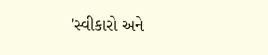'સ્વીકારો અને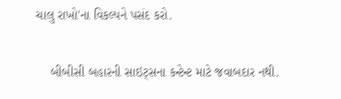ચાલુ રાખો'ના વિકલ્પને પસંદ કરો.

    બીબીસી બહારની સાઇટ્સના કન્ટેન્ટ માટે જવાબદાર નથી.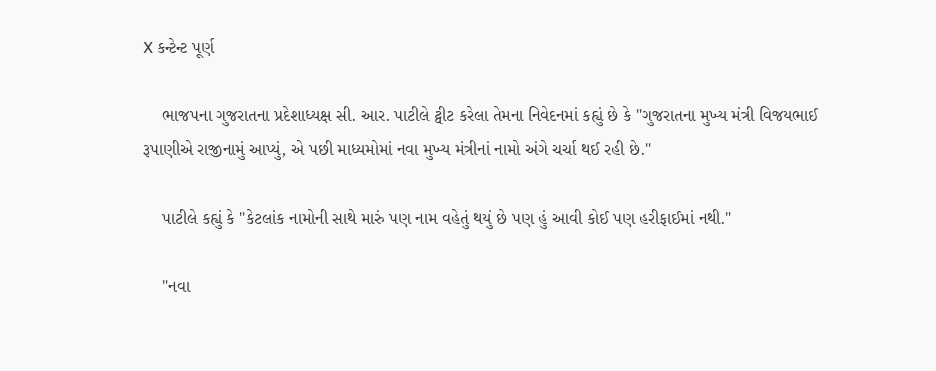X કન્ટેન્ટ પૂર્ણ

    ભાજપના ગુજરાતના પ્રદેશાધ્યક્ષ સી. આર. પાટીલે ટ્વીટ કરેલા તેમના નિવેદનમાં કહ્યું છે કે "ગુજરાતના મુખ્ય મંત્રી વિજયભાઈ રૂપાણીએ રાજીનામું આપ્યું, એ પછી માધ્યમોમાં નવા મુખ્ય મંત્રીનાં નામો અંગે ચર્ચા થઈ રહી છે."

    પાટીલે કહ્યું કે "કેટલાંક નામોની સાથે મારું પણ નામ વહેતું થયું છે પણ હું આવી કોઈ પણ હરીફાઈમાં નથી."

    "નવા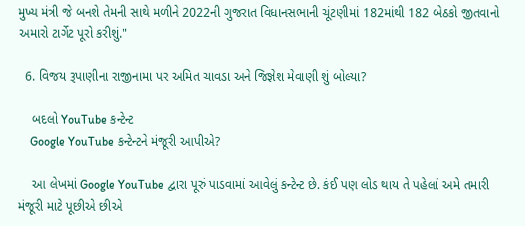મુખ્ય મંત્રી જે બનશે તેમની સાથે મળીને 2022ની ગુજરાત વિધાનસભાની ચૂંટણીમાં 182માંથી 182 બેઠકો જીતવાનો અમારો ટાર્ગેટ પૂરો કરીશું."

  6. વિજય રૂપાણીના રાજીનામા પર અમિત ચાવડા અને જિજ્ઞેશ મેવાણી શું બોલ્યા?

    બદલો YouTube કન્ટેન્ટ
    Google YouTube કન્ટેન્ટને મંજૂરી આપીએ?

    આ લેખમાં Google YouTube દ્વારા પૂરું પાડવામાં આવેલું કન્ટેન્ટ છે. કંઈ પણ લોડ થાય તે પહેલાં અમે તમારી મંજૂરી માટે પૂછીએ છીએ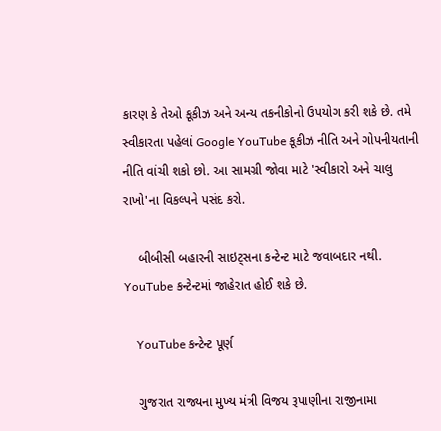કારણ કે તેઓ કૂકીઝ અને અન્ય તકનીકોનો ઉપયોગ કરી શકે છે. તમે સ્વીકારતા પહેલાં Google YouTube કૂકીઝ નીતિ અને ગોપનીયતાની નીતિ વાંચી શકો છો. આ સામગ્રી જોવા માટે 'સ્વીકારો અને ચાલુ રાખો'ના વિકલ્પને પસંદ કરો.

    બીબીસી બહારની સાઇટ્સના કન્ટેન્ટ માટે જવાબદાર નથી. YouTube કન્ટેન્ટમાં જાહેરાત હોઈ શકે છે.

    YouTube કન્ટેન્ટ પૂર્ણ

    ગુજરાત રાજ્યના મુખ્ય મંત્રી વિજય રૂપાણીના રાજીનામા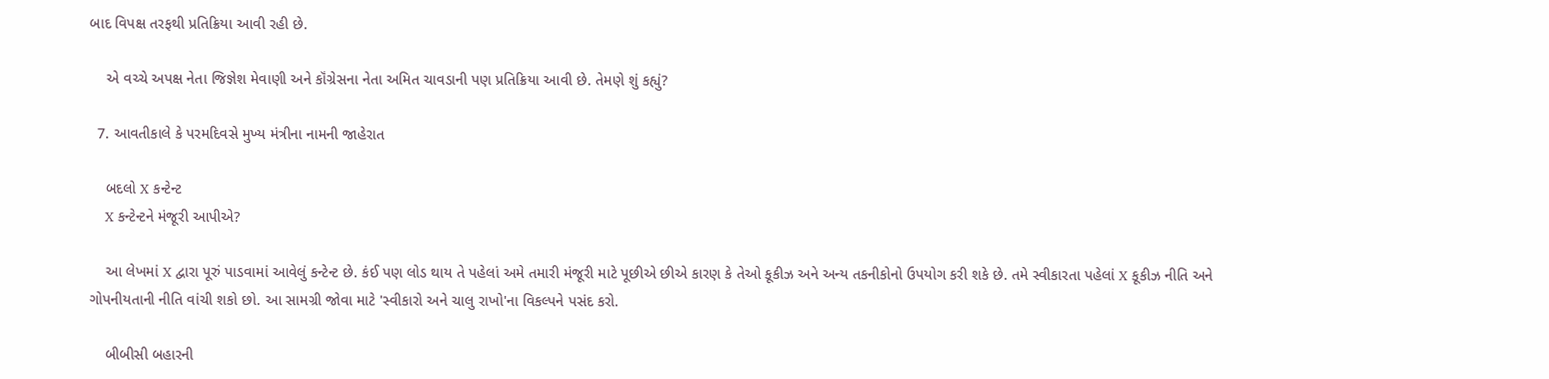બાદ વિપક્ષ તરફથી પ્રતિક્રિયા આવી રહી છે.

    એ વચ્ચે અપક્ષ નેતા જિજ્ઞેશ મેવાણી અને કૉંગ્રેસના નેતા અમિત ચાવડાની પણ પ્રતિક્રિયા આવી છે. તેમણે શું કહ્યું?

  7. આવતીકાલે કે પરમદિવસે મુખ્ય મંત્રીના નામની જાહેરાત

    બદલો X કન્ટેન્ટ
    X કન્ટેન્ટને મંજૂરી આપીએ?

    આ લેખમાં X દ્વારા પૂરું પાડવામાં આવેલું કન્ટેન્ટ છે. કંઈ પણ લોડ થાય તે પહેલાં અમે તમારી મંજૂરી માટે પૂછીએ છીએ કારણ કે તેઓ કૂકીઝ અને અન્ય તકનીકોનો ઉપયોગ કરી શકે છે. તમે સ્વીકારતા પહેલાં X કૂકીઝ નીતિ અને ગોપનીયતાની નીતિ વાંચી શકો છો. આ સામગ્રી જોવા માટે 'સ્વીકારો અને ચાલુ રાખો'ના વિકલ્પને પસંદ કરો.

    બીબીસી બહારની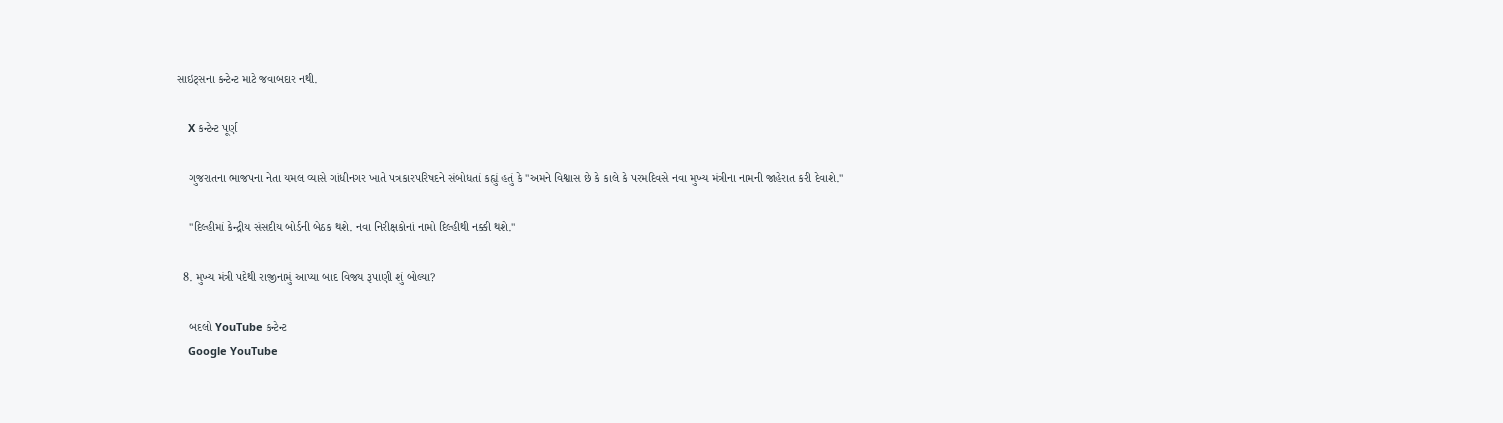સાઇટ્સના કન્ટેન્ટ માટે જવાબદાર નથી.

    X કન્ટેન્ટ પૂર્ણ

    ગુજરાતના ભાજપના નેતા યમલ વ્યાસે ગાંધીનગર ખાતે પત્રકારપરિષદને સંબોધતાં કહ્યું હતું કે "અમને વિશ્વાસ છે કે કાલે કે પરમદિવસે નવા મુખ્ય મંત્રીના નામની જાહેરાત કરી દેવાશે."

    "દિલ્હીમાં કેન્દ્રીય સંસદીય બોર્ડની બેઠક થશે. નવા નિરીક્ષકોનાં નામો દિલ્હીથી નક્કી થશે."

  8. મુખ્ય મંત્રી પદેથી રાજીનામું આપ્યા બાદ વિજય રૂપાણી શું બોલ્યા?

    બદલો YouTube કન્ટેન્ટ
    Google YouTube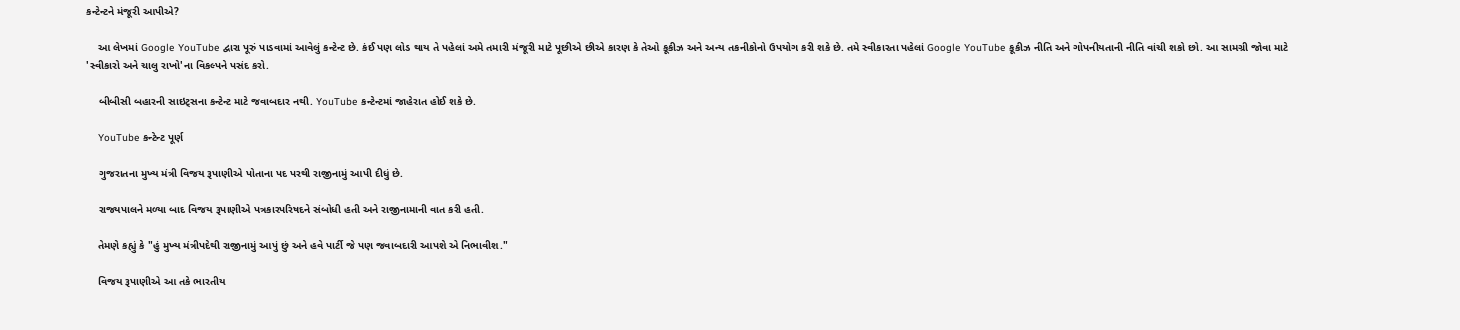કન્ટેન્ટને મંજૂરી આપીએ?

    આ લેખમાં Google YouTube દ્વારા પૂરું પાડવામાં આવેલું કન્ટેન્ટ છે. કંઈ પણ લોડ થાય તે પહેલાં અમે તમારી મંજૂરી માટે પૂછીએ છીએ કારણ કે તેઓ કૂકીઝ અને અન્ય તકનીકોનો ઉપયોગ કરી શકે છે. તમે સ્વીકારતા પહેલાં Google YouTube કૂકીઝ નીતિ અને ગોપનીયતાની નીતિ વાંચી શકો છો. આ સામગ્રી જોવા માટે 'સ્વીકારો અને ચાલુ રાખો'ના વિકલ્પને પસંદ કરો.

    બીબીસી બહારની સાઇટ્સના કન્ટેન્ટ માટે જવાબદાર નથી. YouTube કન્ટેન્ટમાં જાહેરાત હોઈ શકે છે.

    YouTube કન્ટેન્ટ પૂર્ણ

    ગુજરાતના મુખ્ય મંત્રી વિજય રૂપાણીએ પોતાના પદ પરથી રાજીનામું આપી દીધું છે.

    રાજ્યપાલને મળ્યા બાદ વિજય રૂપાણીએ પત્રકારપરિષદને સંબોધી હતી અને રાજીનામાની વાત કરી હતી.

    તેમણે કહ્યું કે "હું મુખ્ય મંત્રીપદેથી રાજીનામું આપું છું અને હવે પાર્ટી જે પણ જવાબદારી આપશે એ નિભાવીશ."

    વિજય રૂપાણીએ આ તકે ભારતીય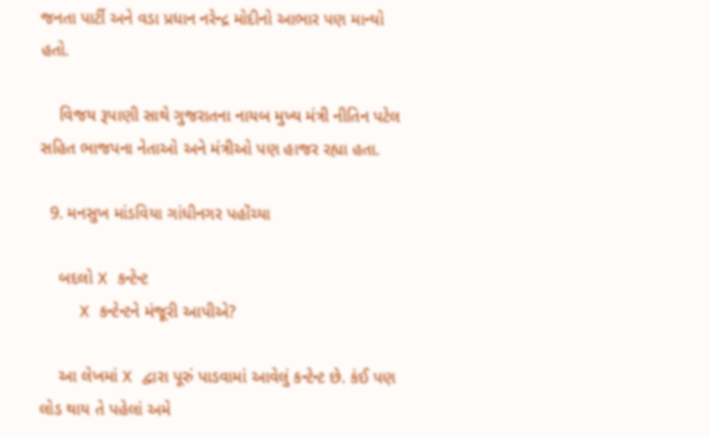જનતા પાર્ટી અને વડા પ્રધાન નરેન્દ્ર મોદીનો આભાર પણ માન્યો હતો.

    વિજય રૂપાણી સાથે ગુજરાતના નાયબ મુખ્ય મંત્રી નીતિન પટેલ સહિત ભાજપના નેતાઓ અને મંત્રીઓ પણ હાજર રહ્યા હતા.

  9. મનસુખ માંડવિયા ગાંધીનગર પહોંચ્યા

    બદલો X કન્ટેન્ટ
    X કન્ટેન્ટને મંજૂરી આપીએ?

    આ લેખમાં X દ્વારા પૂરું પાડવામાં આવેલું કન્ટેન્ટ છે. કંઈ પણ લોડ થાય તે પહેલાં અમે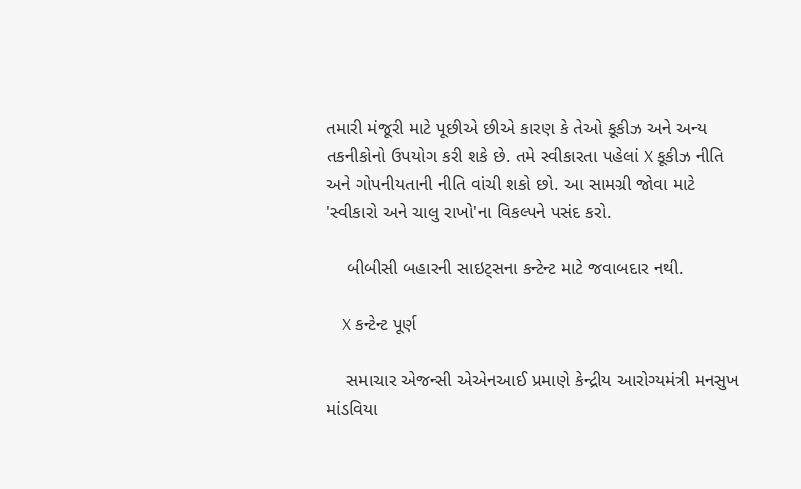તમારી મંજૂરી માટે પૂછીએ છીએ કારણ કે તેઓ કૂકીઝ અને અન્ય તકનીકોનો ઉપયોગ કરી શકે છે. તમે સ્વીકારતા પહેલાં X કૂકીઝ નીતિ અને ગોપનીયતાની નીતિ વાંચી શકો છો. આ સામગ્રી જોવા માટે 'સ્વીકારો અને ચાલુ રાખો'ના વિકલ્પને પસંદ કરો.

    બીબીસી બહારની સાઇટ્સના કન્ટેન્ટ માટે જવાબદાર નથી.

    X કન્ટેન્ટ પૂર્ણ

    સમાચાર એજન્સી એએનઆઈ પ્રમાણે કેન્દ્રીય આરોગ્યમંત્રી મનસુખ માંડવિયા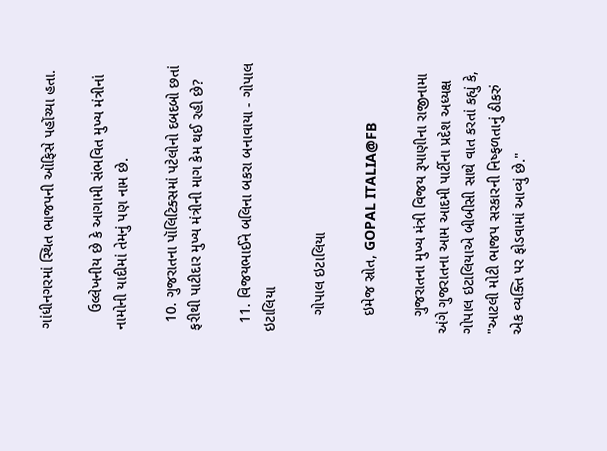ગાંધીનગરમાં સ્થિત ભાજપની ઑફિસે પહોંચ્યા હતા.

    ઉલ્લેખનીય છે કે આગામી સંભવિત મુખ્ય મંત્રીનાં નામોની યાદીમાં તેમનું પણ નામ છે.

  10. ગુજરાતના પૉલિટિક્સમાં પટેલોનો દબદબો છતાં ફરીથી પાટીદાર મુખ્ય મંત્રીની માગ કેમ થઈ રહી છે?

  11. વિજયભાઈને બલિના બકરા બનાવાયા - ગોપાલ ઇટાલિયા

    ગોપાલ ઇટાલિયા

    ઇમેજ સ્રોત, GOPAL ITALIA@FB

    ગુજરાતના મુખ્ય મંત્રી વિજય રૂપાણીના રાજીનામા અંગે ગુજરાતના આમ આદમી પાર્ટીના પ્રદેશ અધ્યક્ષ ગોપાલ ઇટાલિયાએ બીબીસી સાથે વાત કરતાં કહ્યું કે, "આટલી મોટી ભાજપ સરકારની નિષ્ફળતાનું ઠીકરું એક વ્યક્તિ પર ફોડવામાં આવ્યું છે."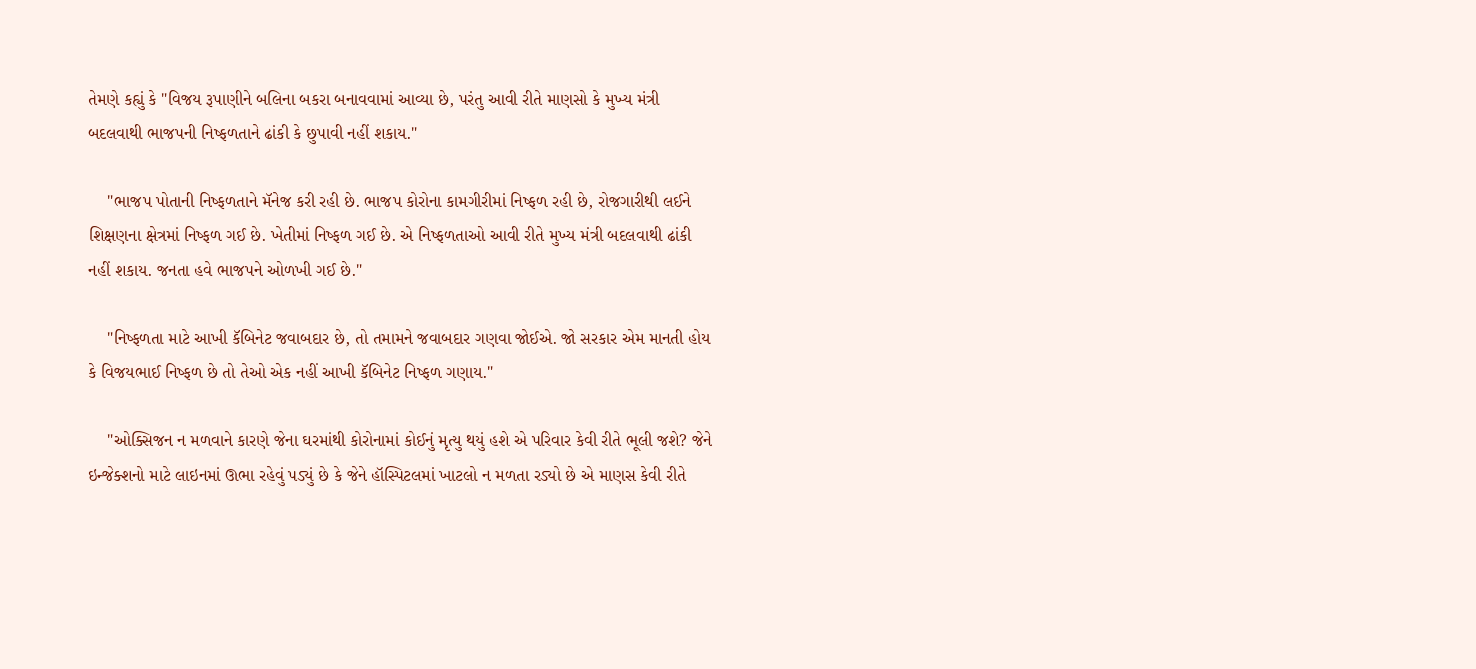તેમણે કહ્યું કે "વિજય રૂપાણીને બલિના બકરા બનાવવામાં આવ્યા છે, પરંતુ આવી રીતે માણસો કે મુખ્ય મંત્રી બદલવાથી ભાજપની નિષ્ફળતાને ઢાંકી કે છુપાવી નહીં શકાય."

    "ભાજપ પોતાની નિષ્ફળતાને મૅનેજ કરી રહી છે. ભાજપ કોરોના કામગીરીમાં નિષ્ફળ રહી છે, રોજગારીથી લઈને શિક્ષણના ક્ષેત્રમાં નિષ્ફળ ગઈ છે. ખેતીમાં નિષ્ફળ ગઈ છે. એ નિષ્ફળતાઓ આવી રીતે મુખ્ય મંત્રી બદલવાથી ઢાંકી નહીં શકાય. જનતા હવે ભાજપને ઓળખી ગઈ છે."

    "નિષ્ફળતા માટે આખી કૅબિનેટ જવાબદાર છે, તો તમામને જવાબદાર ગણવા જોઈએ. જો સરકાર એમ માનતી હોય કે વિજયભાઈ નિષ્ફળ છે તો તેઓ એક નહીં આખી કૅબિનેટ નિષ્ફળ ગણાય."

    "ઓક્સિજન ન મળવાને કારણે જેના ઘરમાંથી કોરોનામાં કોઈનું મૃત્યુ થયું હશે એ પરિવાર કેવી રીતે ભૂલી જશે? જેને ઇન્જેક્શનો માટે લાઇનમાં ઊભા રહેવું પડ્યું છે કે જેને હૉસ્પિટલમાં ખાટલો ન મળતા રડ્યો છે એ માણસ કેવી રીતે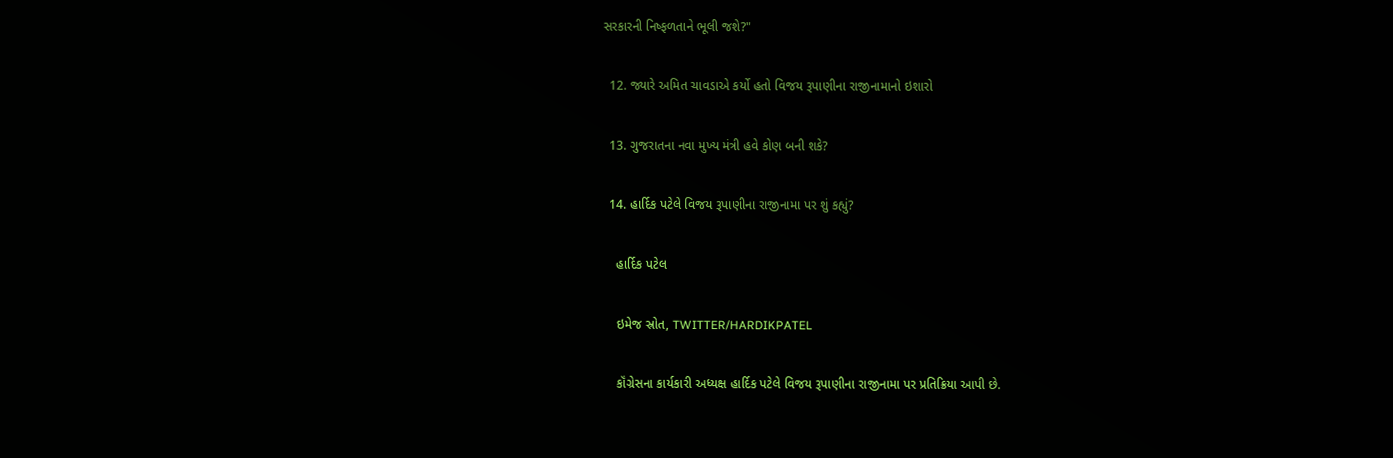સરકારની નિષ્ફળતાને ભૂલી જશે?"

  12. જ્યારે અમિત ચાવડાએ કર્યો હતો વિજય રૂપાણીના રાજીનામાનો ઇશારો

  13. ગુજરાતના નવા મુખ્ય મંત્રી હવે કોણ બની શકે?

  14. હાર્દિક પટેલે વિજય રૂપાણીના રાજીનામા પર શું કહ્યું?

    હાર્દિક પટેલ

    ઇમેજ સ્રોત, TWITTER/HARDIKPATEL

    કૉંગ્રેસના કાર્યકારી અધ્યક્ષ હાર્દિક પટેલે વિજય રૂપાણીના રાજીનામા પર પ્રતિક્રિયા આપી છે.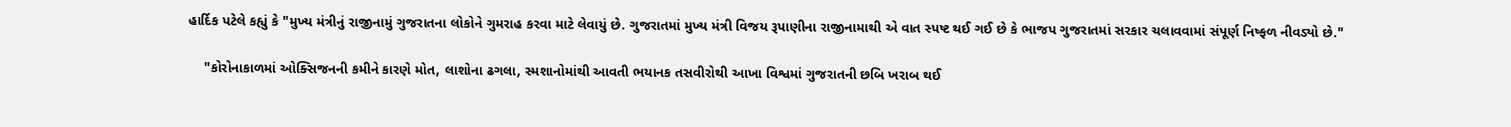હાર્દિક પટેલે કહ્યું કે "મુખ્ય મંત્રીનું રાજીનામું ગુજરાતના લોકોને ગુમરાહ કરવા માટે લેવાયું છે. ગુજરાતમાં મુખ્ય મંત્રી વિજય રૂપાણીના રાજીનામાથી એ વાત સ્પષ્ટ થઈ ગઈ છે કે ભાજપ ગુજરાતમાં સરકાર ચલાવવામાં સંપૂર્ણ નિષ્ફળ નીવડ્યો છે."

    "કોરોનાકાળમાં ઓક્સિજનની કમીને કારણે મોત, લાશોના ઢગલા, સ્મશાનોમાંથી આવતી ભયાનક તસવીરોથી આખા વિશ્વમાં ગુજરાતની છબિ ખરાબ થઈ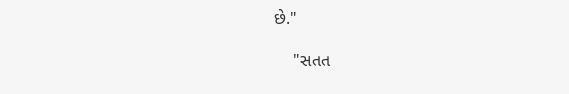છે."

    "સતત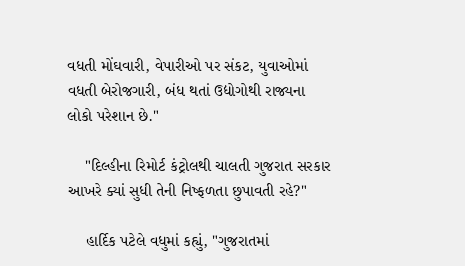વધતી મોંઘવારી, વેપારીઓ પર સંકટ, યુવાઓમાં વધતી બેરોજગારી, બંધ થતાં ઉદ્યોગોથી રાજ્યના લોકો પરેશાન છે."

    "દિલ્હીના રિમોર્ટ કંટ્રોલથી ચાલતી ગુજરાત સરકાર આખરે ક્યાં સુધી તેની નિષ્ફળતા છુપાવતી રહે?"

    હાર્દિક પટેલે વધુમાં કહ્યું, "ગુજરાતમાં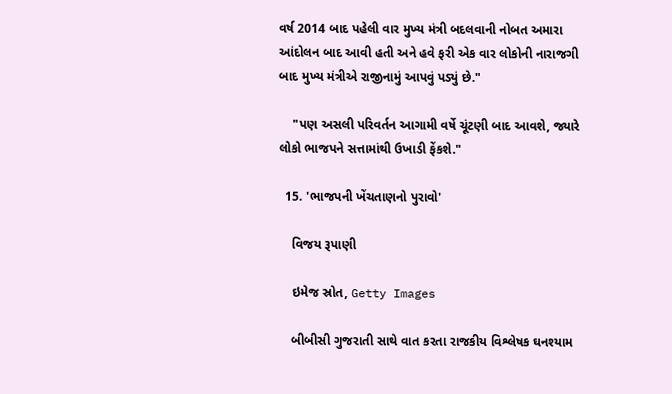વર્ષ 2014 બાદ પહેલી વાર મુખ્ય મંત્રી બદલવાની નોબત અમારા આંદોલન બાદ આવી હતી અને હવે ફરી એક વાર લોકોની નારાજગી બાદ મુખ્ય મંત્રીએ રાજીનામું આપવું પડ્યું છે."

    "પણ અસલી પરિવર્તન આગામી વર્ષે ચૂંટણી બાદ આવશે, જ્યારે લોકો ભાજપને સત્તામાંથી ઉખાડી ફેંકશે."

  15. 'ભાજપની ખેંચતાણનો પુરાવો'

    વિજય રૂપાણી

    ઇમેજ સ્રોત, Getty Images

    બીબીસી ગુજરાતી સાથે વાત કરતા રાજકીય વિશ્લેષક ઘનશ્યામ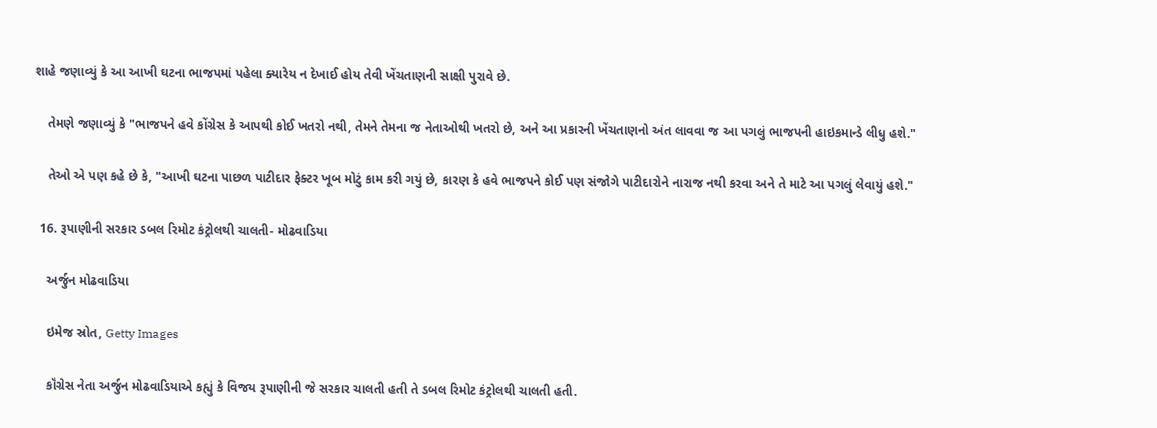શાહે જણાવ્યું કે આ આખી ઘટના ભાજપમાં પહેલા ક્યારેય ન દેખાઈ હોય તેવી ખેંચતાણની સાક્ષી પુરાવે છે.

    તેમણે જણાવ્યું કે "ભાજપને હવે કોંગ્રેસ કે આપથી કોઈ ખતરો નથી, તેમને તેમના જ નેતાઓથી ખતરો છે, અને આ પ્રકારની ખેંચતાણનો અંત લાવવા જ આ પગલું ભાજપની હાઇકમાન્ડે લીધુ હશે."

    તેઓ એ પણ કહે છે કે, "આખી ઘટના પાછળ પાટીદાર ફેક્ટર ખૂબ મોટું કામ કરી ગયું છે, કારણ કે હવે ભાજપને કોઈ પણ સંજોગે પાટીદારોને નારાજ નથી કરવા અને તે માટે આ પગલું લેવાયું હશે."

  16. રૂપાણીની સરકાર ડબલ રિમોટ કંટ્રોલથી ચાલતી- મોઢવાડિયા

    અર્જુન મોઢવાડિયા

    ઇમેજ સ્રોત, Getty Images

    કૉંગ્રેસ નેતા અર્જુન મોઢવાડિયાએ કહ્યું કે વિજય રૂપાણીની જે સરકાર ચાલતી હતી તે ડબલ રિમોટ કંટ્રોલથી ચાલતી હતી.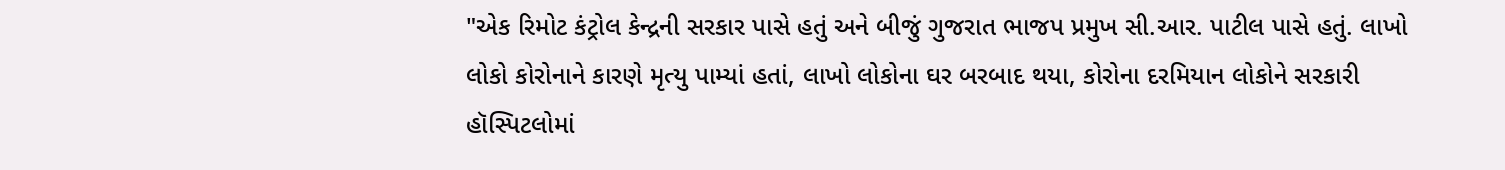"એક રિમોટ કંટ્રોલ કેન્દ્રની સરકાર પાસે હતું અને બીજું ગુજરાત ભાજપ પ્રમુખ સી.આર. પાટીલ પાસે હતું. લાખો લોકો કોરોનાને કારણે મૃત્યુ પામ્યાં હતાં, લાખો લોકોના ઘર બરબાદ થયા, કોરોના દરમિયાન લોકોને સરકારી હૉસ્પિટલોમાં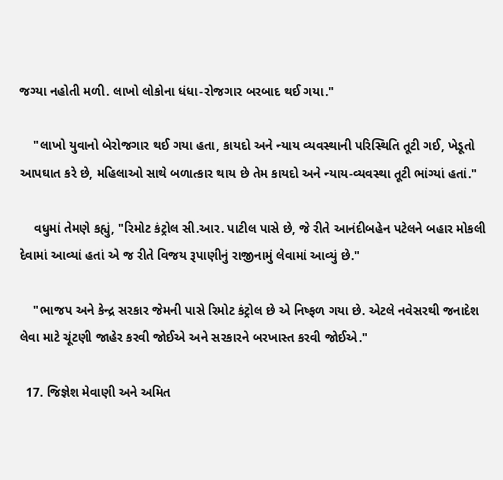જગ્યા નહોતી મળી. લાખો લોકોના ધંધા-રોજગાર બરબાદ થઈ ગયા."

    "લાખો યુવાનો બેરોજગાર થઈ ગયા હતા, કાયદો અને ન્યાય વ્યવસ્થાની પરિસ્થિતિ તૂટી ગઈ, ખેડૂતો આપઘાત કરે છે, મહિલાઓ સાથે બળાત્કાર થાય છે તેમ કાયદો અને ન્યાય-વ્યવસ્થા તૂટી ભાંગ્યાં હતાં."

    વધુમાં તેમણે કહ્યું, "રિમોટ કંટ્રોલ સી.આર. પાટીલ પાસે છે, જે રીતે આનંદીબહેન પટેલને બહાર મોકલી દેવામાં આવ્યાં હતાં એ જ રીતે વિજય રૂપાણીનું રાજીનામું લેવામાં આવ્યું છે."

    "ભાજપ અને કેન્દ્ર સરકાર જેમની પાસે રિમોટ કંટ્રોલ છે એ નિષ્ફળ ગયા છે. એટલે નવેસરથી જનાદેશ લેવા માટે ચૂંટણી જાહેર કરવી જોઈએ અને સરકારને બરખાસ્ત કરવી જોઈએ."

  17. જિજ્ઞેશ મેવાણી અને અમિત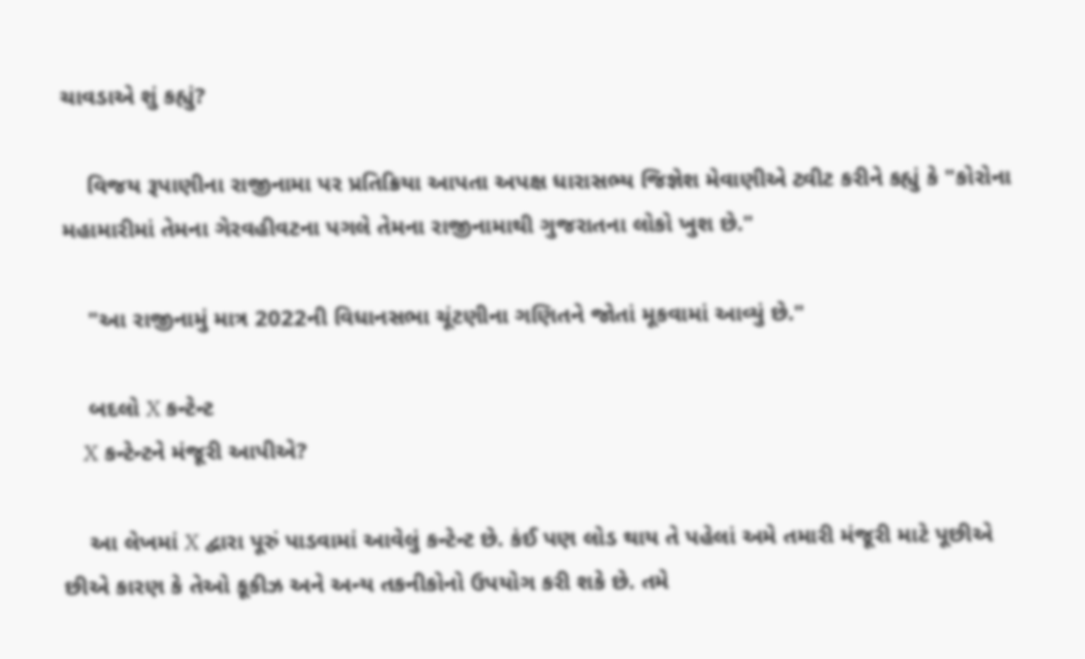ચાવડાએ શું કહ્યું?

    વિજય રૂપાણીના રાજીનામા પર પ્રતિક્રિયા આપતા અપક્ષ ધારાસભ્ય જિજ્ઞેશ મેવાણીએ ટ્વીટ કરીને કહ્યું કે "કોરોના મહામારીમાં તેમના ગેરવહીવટના પગલે તેમના રાજીનામાથી ગુજરાતના લોકો ખુશ છે."

    "આ રાજીનામું માત્ર 2022ની વિધાનસભા ચૂંટણીના ગણિતને જોતાં મૂકવામાં આવ્યું છે."

    બદલો X કન્ટેન્ટ
    X કન્ટેન્ટને મંજૂરી આપીએ?

    આ લેખમાં X દ્વારા પૂરું પાડવામાં આવેલું કન્ટેન્ટ છે. કંઈ પણ લોડ થાય તે પહેલાં અમે તમારી મંજૂરી માટે પૂછીએ છીએ કારણ કે તેઓ કૂકીઝ અને અન્ય તકનીકોનો ઉપયોગ કરી શકે છે. તમે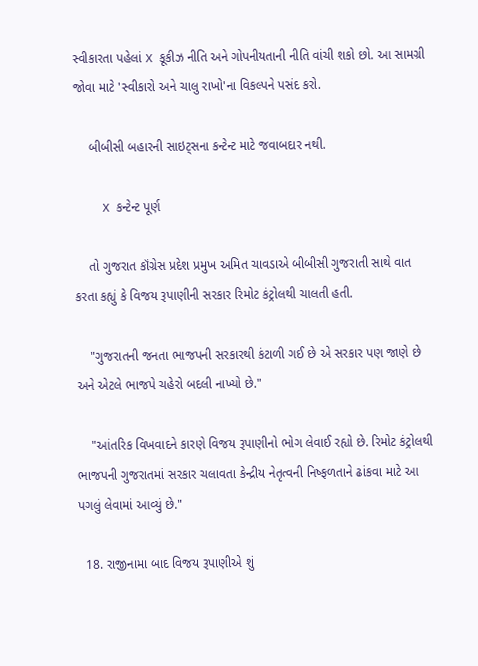સ્વીકારતા પહેલાં X કૂકીઝ નીતિ અને ગોપનીયતાની નીતિ વાંચી શકો છો. આ સામગ્રી જોવા માટે 'સ્વીકારો અને ચાલુ રાખો'ના વિકલ્પને પસંદ કરો.

    બીબીસી બહારની સાઇટ્સના કન્ટેન્ટ માટે જવાબદાર નથી.

    X કન્ટેન્ટ પૂર્ણ

    તો ગુજરાત કૉંગ્રેસ પ્રદેશ પ્રમુખ અમિત ચાવડાએ બીબીસી ગુજરાતી સાથે વાત કરતા કહ્યું કે વિજય રૂપાણીની સરકાર રિમોટ કંટ્રોલથી ચાલતી હતી.

    "ગુજરાતની જનતા ભાજપની સરકારથી કંટાળી ગઈ છે એ સરકાર પણ જાણે છે અને એટલે ભાજપે ચહેરો બદલી નાખ્યો છે."

    "આંતરિક વિખવાદને કારણે વિજય રૂપાણીનો ભોગ લેવાઈ રહ્યો છે. રિમોટ કંટ્રોલથી ભાજપની ગુજરાતમાં સરકાર ચલાવતા કેન્દ્રીય નેતૃત્વની નિષ્ફળતાને ઢાંકવા માટે આ પગલું લેવામાં આવ્યું છે."

  18. રાજીનામા બાદ વિજય રૂપાણીએ શું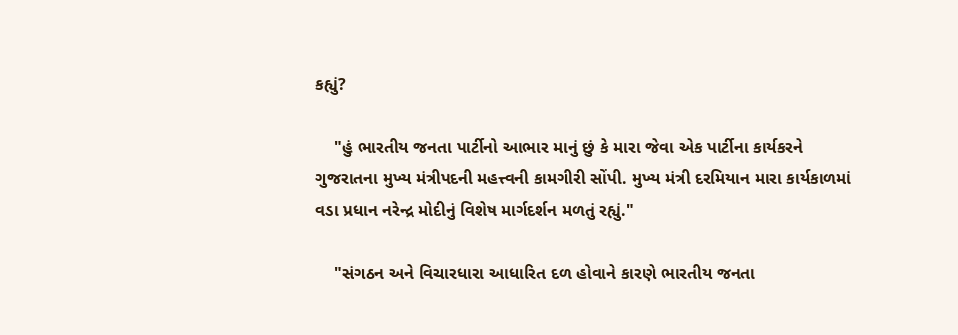કહ્યું?

    "હું ભારતીય જનતા પાર્ટીનો આભાર માનું છું કે મારા જેવા એક પાર્ટીના કાર્યકરને ગુજરાતના મુખ્ય મંત્રીપદની મહત્ત્વની કામગીરી સોંપી. મુખ્ય મંત્રી દરમિયાન મારા કાર્યકાળમાં વડા પ્રધાન નરેન્દ્ર મોદીનું વિશેષ માર્ગદર્શન મળતું રહ્યું."

    "સંગઠન અને વિચારધારા આધારિત દળ હોવાને કારણે ભારતીય જનતા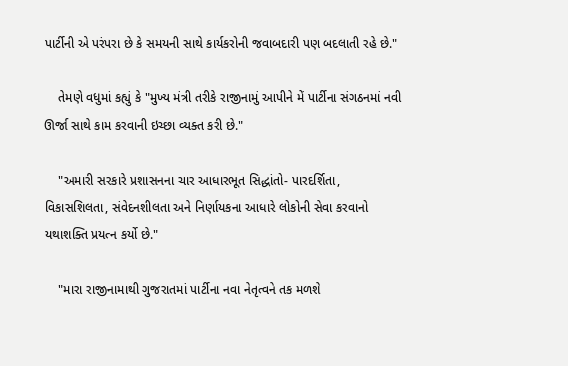પાર્ટીની એ પરંપરા છે કે સમયની સાથે કાર્યકરોની જવાબદારી પણ બદલાતી રહે છે."

    તેમણે વધુમાં કહ્યું કે "મુખ્ય મંત્રી તરીકે રાજીનામું આપીને મેં પાર્ટીના સંગઠનમાં નવી ઊર્જા સાથે કામ કરવાની ઇચ્છા વ્યક્ત કરી છે."

    "અમારી સરકારે પ્રશાસનના ચાર આધારભૂત સિદ્ધાંતો- પારદર્શિતા, વિકાસશિલતા, સંવેદનશીલતા અને નિર્ણાયકના આધારે લોકોની સેવા કરવાનો યથાશક્તિ પ્રયત્ન કર્યો છે."

    "મારા રાજીનામાથી ગુજરાતમાં પાર્ટીના નવા નેતૃત્વને તક મળશે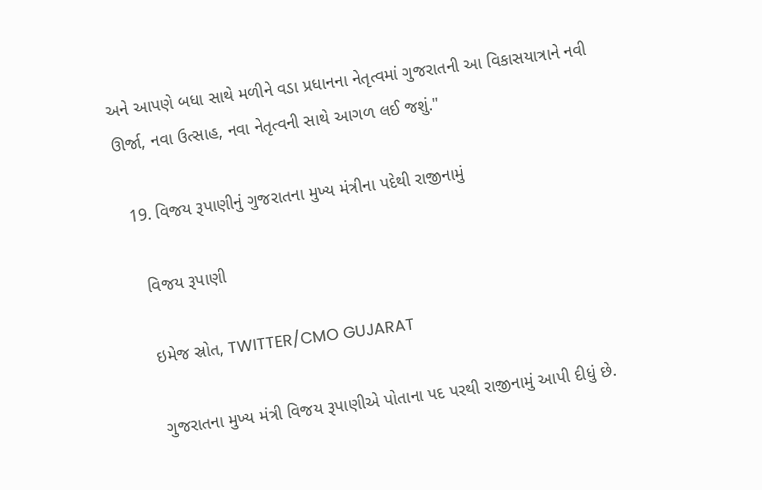અને આપણે બધા સાથે મળીને વડા પ્રધાનના નેતૃત્વમાં ગુજરાતની આ વિકાસયાત્રાને નવી ઊર્જા, નવા ઉત્સાહ, નવા નેતૃત્વની સાથે આગળ લઈ જશું."

  19. વિજય રૂપાણીનું ગુજરાતના મુખ્ય મંત્રીના પદેથી રાજીનામું

    વિજય રૂપાણી

    ઇમેજ સ્રોત, TWITTER/CMO GUJARAT

    ગુજરાતના મુખ્ય મંત્રી વિજય રૂપાણીએ પોતાના પદ પરથી રાજીનામું આપી દીધું છે.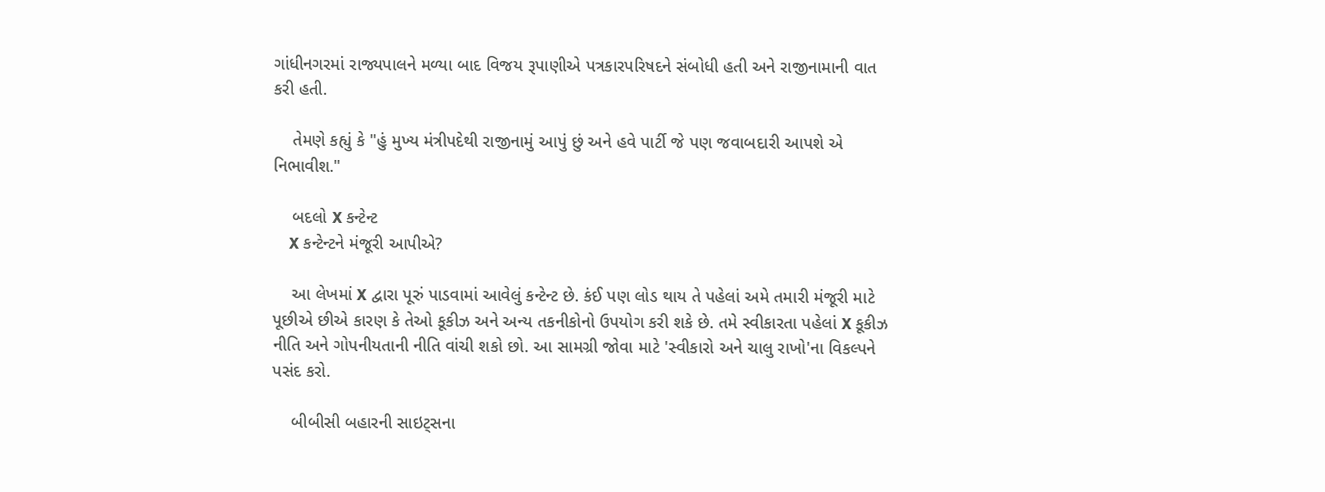ગાંધીનગરમાં રાજ્યપાલને મળ્યા બાદ વિજય રૂપાણીએ પત્રકારપરિષદને સંબોધી હતી અને રાજીનામાની વાત કરી હતી.

    તેમણે કહ્યું કે "હું મુખ્ય મંત્રીપદેથી રાજીનામું આપું છું અને હવે પાર્ટી જે પણ જવાબદારી આપશે એ નિભાવીશ."

    બદલો X કન્ટેન્ટ
    X કન્ટેન્ટને મંજૂરી આપીએ?

    આ લેખમાં X દ્વારા પૂરું પાડવામાં આવેલું કન્ટેન્ટ છે. કંઈ પણ લોડ થાય તે પહેલાં અમે તમારી મંજૂરી માટે પૂછીએ છીએ કારણ કે તેઓ કૂકીઝ અને અન્ય તકનીકોનો ઉપયોગ કરી શકે છે. તમે સ્વીકારતા પહેલાં X કૂકીઝ નીતિ અને ગોપનીયતાની નીતિ વાંચી શકો છો. આ સામગ્રી જોવા માટે 'સ્વીકારો અને ચાલુ રાખો'ના વિકલ્પને પસંદ કરો.

    બીબીસી બહારની સાઇટ્સના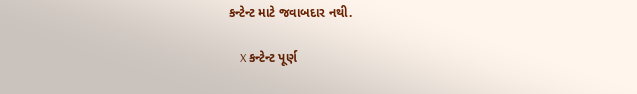કન્ટેન્ટ માટે જવાબદાર નથી.

    X કન્ટેન્ટ પૂર્ણ